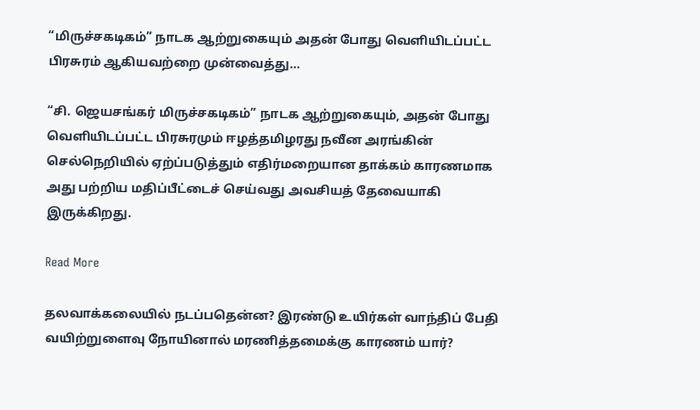“மிருச்சகடிகம்” நாடக ஆற்றுகையும் அதன் போது வெளியிடப்பட்ட பிரசுரம் ஆகியவற்றை முன்வைத்து…

“சி. ஜெயசங்கர் மிருச்சகடிகம்” நாடக ஆற்றுகையும், அதன் போது வெளியிடப்பட்ட பிரசுரமும் ஈழத்தமிழரது நவீன அரங்கின் செல்நெறியில் ஏற்ப்படுத்தும் எதிர்மறையான தாக்கம் காரணமாக அது பற்றிய மதிப்பீட்டைச் செய்வது அவசியத் தேவையாகி இருக்கிறது.

Read More

தலவாக்கலையில் நடப்பதென்ன? இரண்டு உயிர்கள் வாந்திப் பேதி வயிற்றுளைவு நோயினால் மரணித்தமைக்கு காரணம் யார்?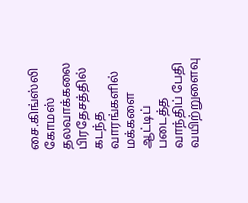சை.கிங்ஸ்லி கோமஸ் தலவாக்கலை பிரதேசத்தில் கடந்த வாரங்களில் மக்களை ஆட்டிப் படைத்த வாந்திப் பேதி வயிற்றுளைவு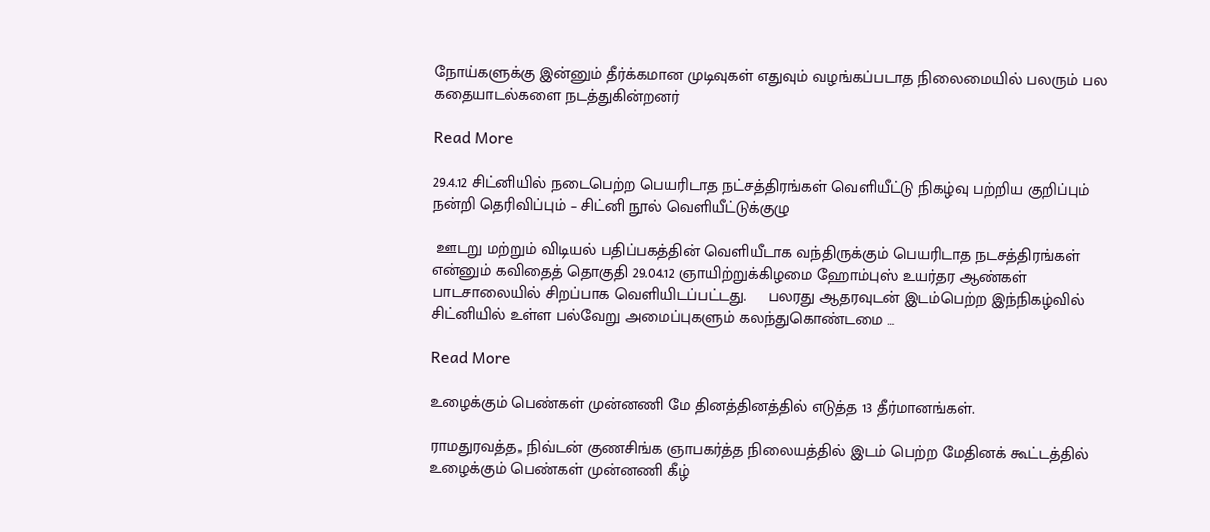நோய்களுக்கு இன்னும் தீர்க்கமான முடிவுகள் எதுவும் வழங்கப்படாத நிலைமையில் பலரும் பல கதையாடல்களை நடத்துகின்றனர்

Read More

29.4.12 சிட்னியில் நடைபெற்ற பெயரிடாத நட்சத்திரங்கள் வெளியீட்டு நிகழ்வு பற்றிய குறிப்பும் நன்றி தெரிவிப்பும் – சிட்னி நூல் வெளியீட்டுக்குழு

 ஊடறு மற்றும் விடியல் பதிப்பகத்தின் வெளியீடாக வந்திருக்கும் பெயரிடாத நடசத்திரங்கள் என்னும் கவிதைத் தொகுதி 29.04.12 ஞாயிற்றுக்கிழமை ஹோம்புஸ் உயர்தர ஆண்கள் பாடசாலையில் சிறப்பாக வெளியிடப்பட்டது.     பலரது ஆதரவுடன் இடம்பெற்ற இந்நிகழ்வில் சிட்னியில் உள்ள பல்வேறு அமைப்புகளும் கலந்துகொண்டமை …

Read More

உழைக்கும் பெண்கள் முன்னணி மே தினத்தினத்தில் எடுத்த 13 தீர்மானங்கள்.

ராமதுரவத்த,, நிவ்டன் குணசிங்க ஞாபகர்த்த நிலையத்தில் இடம் பெற்ற மேதினக் கூட்டத்தில் உழைக்கும் பெண்கள் முன்னணி கீழ்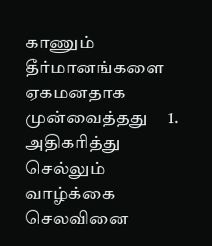காணும் தீர்மானங்களை ஏகமனதாக முன்வைத்தது     1. அதிகரித்து செல்லும் வாழ்க்கை செலவினை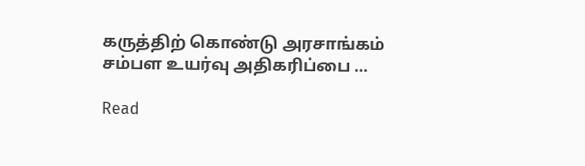கருத்திற் கொண்டு அரசாங்கம் சம்பள உயர்வு அதிகரிப்பை …

Read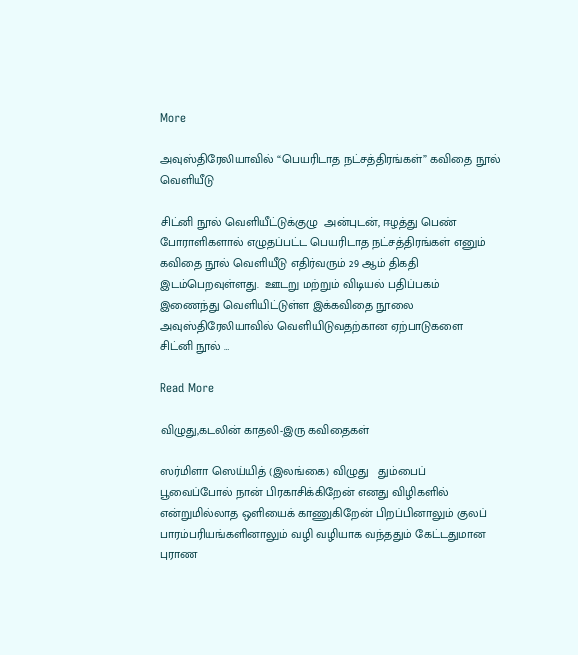More

அவுஸ்திரேலியாவில் “பெயரிடாத நட்சத்திரங்கள்” கவிதை நூல் வெளியீடு

சிட்னி நூல் வெளியீட்டுக்குழு  அன்புடன், ஈழத்து பெண் போராளிகளால் எழுதப்பட்ட பெயரிடாத நட்சத்திரங்கள் எனும் கவிதை நூல் வெளியீடு எதிர்வரும் 29 ஆம் திகதி இடம்பெறவுள்ளது.  ஊடறு மற்றும் விடியல் பதிப்பகம் இணைந்து வெளியிட்டுள்ள இக்கவிதை நூலை அவுஸ்திரேலியாவில் வெளியிடுவதற்கான ஏற்பாடுகளை   சிட்னி நூல் …

Read More

விழுது,கடலின் காதலி-இரு கவிதைகள்

ஸர்மிளா ஸெய்யித் (இலங்கை) விழுது   தும்பைப் பூவைப்போல் நான் பிரகாசிக்கிறேன் எனது விழிகளில் என்றுமில்லாத ஒளியைக் காணுகிறேன் பிறப்பினாலும் குலப் பாரம்பரியங்களினாலும் வழி வழியாக வந்ததும் கேட்டதுமான புராண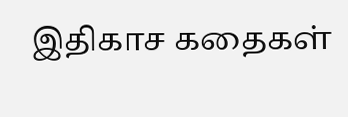இதிகாச கதைகள்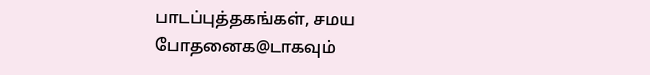பாடப்புத்தகங்கள், சமய போதனைக@டாகவும்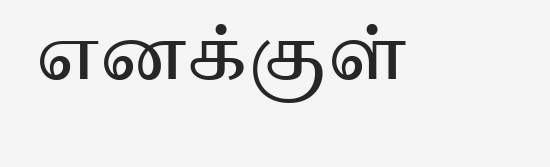எனக்குள்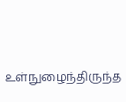உள்நுழைந்திருந்த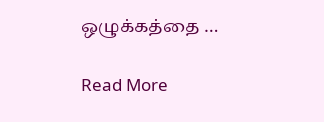ஒழுக்கத்தை …

Read More